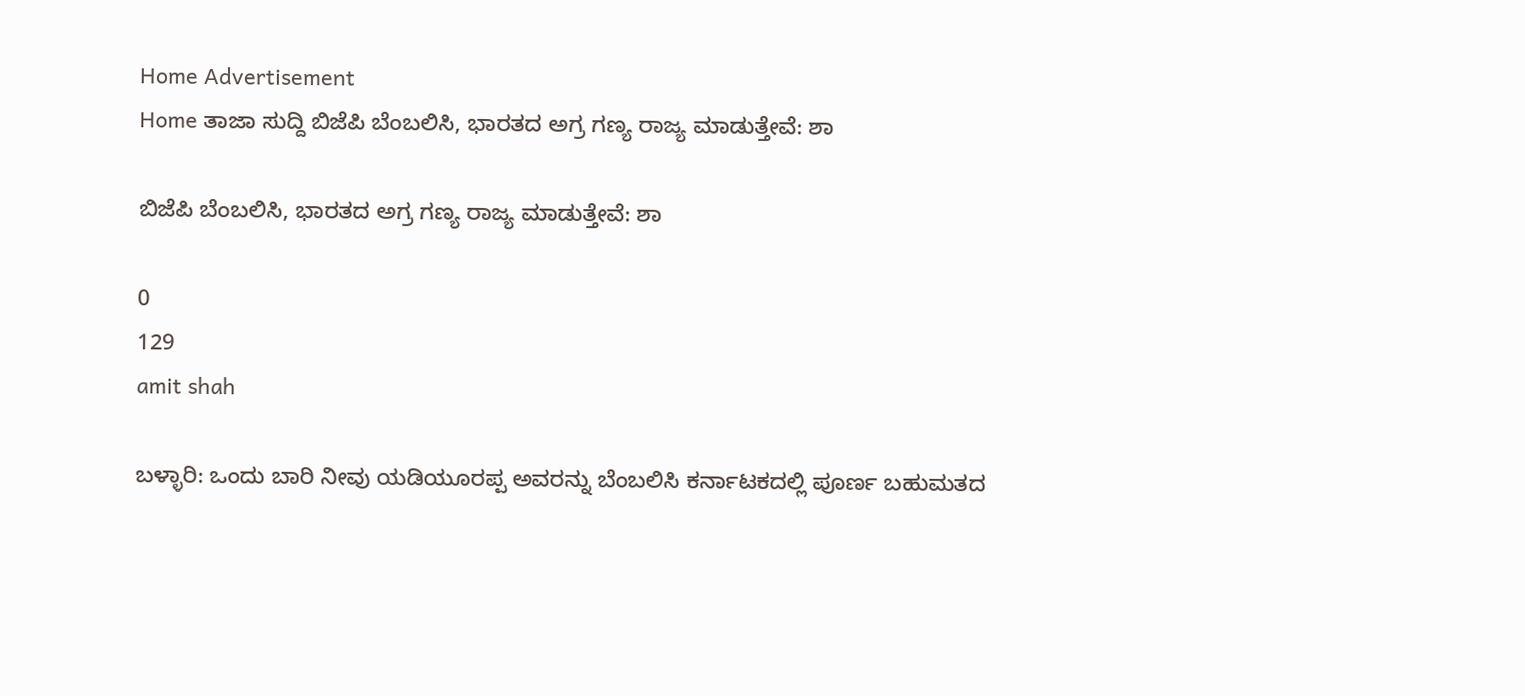Home Advertisement
Home ತಾಜಾ ಸುದ್ದಿ ಬಿಜೆಪಿ ಬೆಂಬಲಿಸಿ, ಭಾರತದ ಅಗ್ರ ಗಣ್ಯ ರಾಜ್ಯ ಮಾಡುತ್ತೇವೆ: ಶಾ

ಬಿಜೆಪಿ ಬೆಂಬಲಿಸಿ, ಭಾರತದ ಅಗ್ರ ಗಣ್ಯ ರಾಜ್ಯ ಮಾಡುತ್ತೇವೆ: ಶಾ

0
129
amit shah

ಬಳ್ಳಾರಿ: ಒಂದು ಬಾರಿ ನೀವು ಯಡಿಯೂರಪ್ಪ ಅವರನ್ನು ಬೆಂಬಲಿಸಿ ಕರ್ನಾಟಕದಲ್ಲಿ ಪೂರ್ಣ ಬಹುಮತದ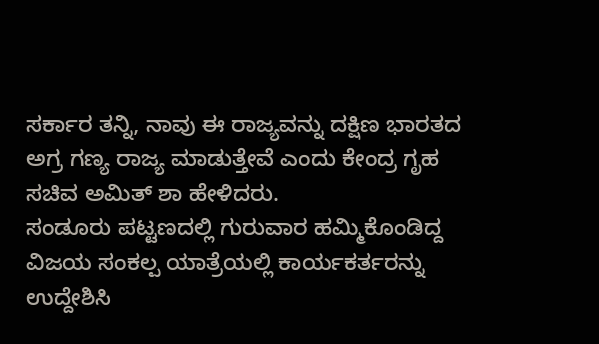ಸರ್ಕಾರ ತನ್ನಿ, ನಾವು ಈ ರಾಜ್ಯವನ್ನು ದಕ್ಷಿಣ ಭಾರತದ ಅಗ್ರ ಗಣ್ಯ ರಾಜ್ಯ ಮಾಡುತ್ತೇವೆ ಎಂದು ಕೇಂದ್ರ ಗೃಹ ಸಚಿವ ಅಮಿತ್ ಶಾ ಹೇಳಿದರು.
ಸಂಡೂರು ಪಟ್ಟಣದಲ್ಲಿ ಗುರುವಾರ ಹಮ್ಮಿಕೊಂಡಿದ್ದ ವಿಜಯ ಸಂಕಲ್ಪ ಯಾತ್ರೆಯಲ್ಲಿ ಕಾರ್ಯಕರ್ತರನ್ನು ಉದ್ದೇಶಿಸಿ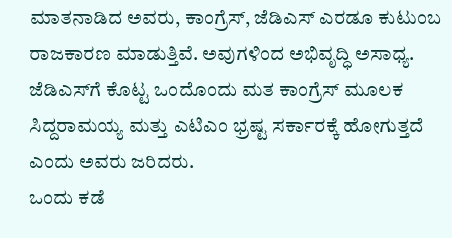ಮಾತನಾಡಿದ ಅವರು, ಕಾಂಗ್ರೆಸ್, ಜೆಡಿಎಸ್ ಎರಡೂ ಕುಟುಂಬ ರಾಜಕಾರಣ ಮಾಡುತ್ತಿವೆ. ಅವುಗಳಿಂದ ಅಭಿವೃದ್ಧಿ ಅಸಾಧ್ಯ. ಜೆಡಿಎಸ್‌ಗೆ ಕೊಟ್ಟ ಒಂದೊಂದು ಮತ ಕಾಂಗ್ರೆಸ್ ಮೂಲಕ ಸಿದ್ದರಾಮಯ್ಯ ಮತ್ತು ಎಟಿಎಂ ಭ್ರಷ್ಟ ಸರ್ಕಾರಕ್ಕೆ ಹೋಗುತ್ತದೆ ಎಂದು ಅವರು ಜರಿದರು.
ಒಂದು ಕಡೆ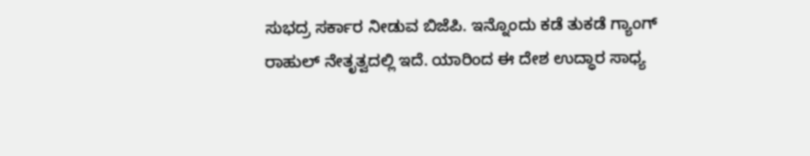ಸುಭದ್ರ ಸರ್ಕಾರ ನೀಡುವ ಬಿಜೆಪಿ. ಇನ್ನೊಂದು ಕಡೆ ತುಕಡೆ ಗ್ಯಾಂಗ್ ರಾಹುಲ್ ನೇತೃತ್ವದಲ್ಲಿ ಇದೆ. ಯಾರಿಂದ ಈ ದೇಶ ಉದ್ಧಾರ ಸಾಧ್ಯ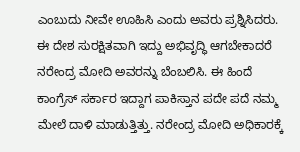ಎಂಬುದು ನೀವೇ ಊಹಿಸಿ ಎಂದು ಅವರು ಪ್ರಶ್ನಿಸಿದರು.
ಈ ದೇಶ ಸುರಕ್ಷಿತವಾಗಿ ಇದ್ದು ಅಭಿವೃದ್ಧಿ ಆಗಬೇಕಾದರೆ ನರೇಂದ್ರ ಮೋದಿ ಅವರನ್ನು ಬೆಂಬಲಿಸಿ. ಈ ಹಿಂದೆ ಕಾಂಗ್ರೆಸ್ ಸರ್ಕಾರ ಇದ್ದಾಗ ಪಾಕಿಸ್ತಾನ ಪದೇ ಪದೆ ನಮ್ಮ ಮೇಲೆ ದಾಳಿ ಮಾಡುತ್ತಿತ್ತು. ನರೇಂದ್ರ ಮೋದಿ ಅಧಿಕಾರಕ್ಕೆ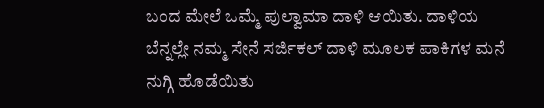ಬಂದ ಮೇಲೆ ಒಮ್ಮೆ ಪುಲ್ವಾಮಾ ದಾಳಿ ಆಯಿತು. ದಾಳಿಯ ಬೆನ್ನಲ್ಲೇ ನಮ್ಮ ಸೇನೆ ಸರ್ಜಿಕಲ್ ದಾಳಿ ಮೂಲಕ ಪಾಕಿಗಳ ಮನೆ ನುಗ್ಗಿ ಹೊಡೆಯಿತು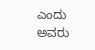ಎಂದು ಅವರು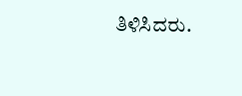ತಿಳಿಸಿದರು.